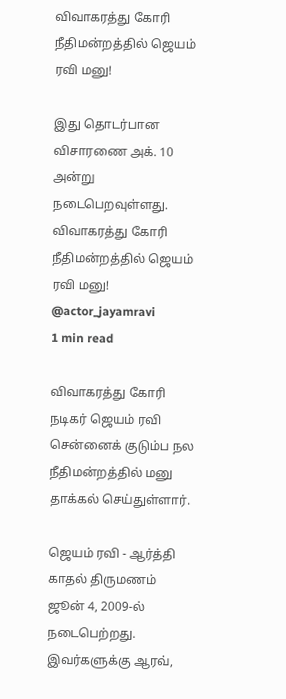விவாகரத்து கோரி நீதிமன்றத்தில் ஜெயம் ரவி மனு!

இது தொடர்பான விசாரணை அக். 10 அன்று நடைபெறவுள்ளது.
விவாகரத்து கோரி நீதிமன்றத்தில் ஜெயம் ரவி மனு!
@actor_jayamravi
1 min read

விவாகரத்து கோரி நடிகர் ஜெயம் ரவி சென்னைக் குடும்ப நல நீதிமன்றத்தில் மனு தாக்கல் செய்துள்ளார்.

ஜெயம் ரவி - ஆர்த்தி காதல் திருமணம் ஜூன் 4, 2009-ல் நடைபெற்றது. இவர்களுக்கு ஆரவ்,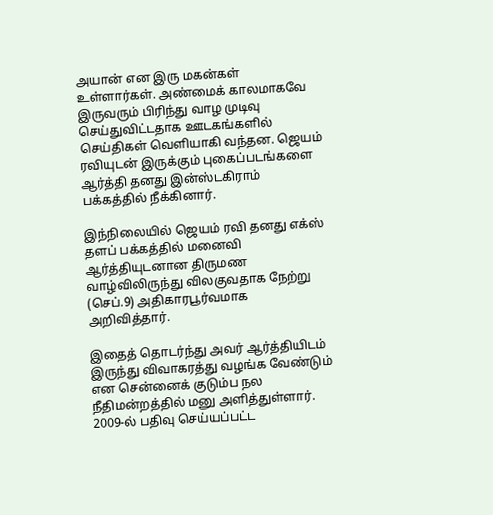அயான் என இரு மகன்கள் உள்ளார்கள். அண்மைக் காலமாகவே இருவரும் பிரிந்து வாழ முடிவு செய்துவிட்டதாக ஊடகங்களில் செய்திகள் வெளியாகி வந்தன. ஜெயம் ரவியுடன் இருக்கும் புகைப்படங்களை ஆர்த்தி தனது இன்ஸ்டகிராம் பக்கத்தில் நீக்கினார்.

இந்நிலையில் ஜெயம் ரவி தனது எக்ஸ் தளப் பக்கத்தில் மனைவி ஆர்த்தியுடனான திருமண வாழ்விலிருந்து விலகுவதாக நேற்று (செப்.9) அதிகாரபூர்வமாக அறிவித்தார்.

இதைத் தொடர்ந்து அவர் ஆர்த்தியிடம் இருந்து விவாகரத்து வழங்க வேண்டும் என சென்னைக் குடும்ப நல நீதிமன்றத்தில் மனு அளித்துள்ளார். 2009-ல் பதிவு செய்யப்பட்ட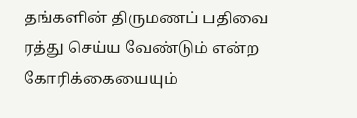தங்களின் திருமணப் பதிவை ரத்து செய்ய வேண்டும் என்ற கோரிக்கையையும்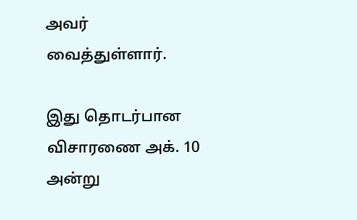அவர் வைத்துள்ளார்.

இது தொடர்பான விசாரணை அக். 10 அன்று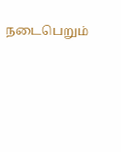நடைபெறும்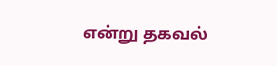என்று தகவல்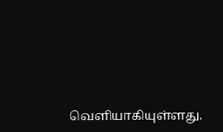வெளியாகியுள்ளது.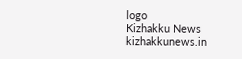logo
Kizhakku News
kizhakkunews.in